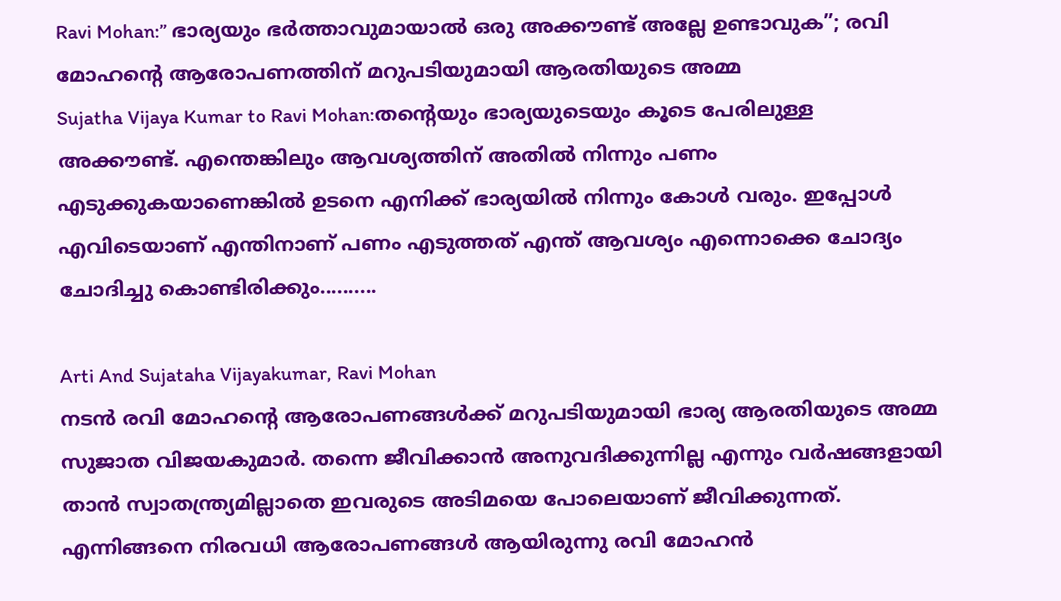Ravi Mohan:” ഭാര്യയും ഭർത്താവുമായാൽ ഒരു അക്കൗണ്ട് അല്ലേ ഉണ്ടാവുക”; രവി മോഹന്റെ ആരോപണത്തിന് മറുപടിയുമായി ആരതിയുടെ അമ്മ
Sujatha Vijaya Kumar to Ravi Mohan:തന്റെയും ഭാര്യയുടെയും കൂടെ പേരിലുള്ള അക്കൗണ്ട്. എന്തെങ്കിലും ആവശ്യത്തിന് അതിൽ നിന്നും പണം എടുക്കുകയാണെങ്കിൽ ഉടനെ എനിക്ക് ഭാര്യയിൽ നിന്നും കോൾ വരും. ഇപ്പോൾ എവിടെയാണ് എന്തിനാണ് പണം എടുത്തത് എന്ത് ആവശ്യം എന്നൊക്കെ ചോദ്യം ചോദിച്ചു കൊണ്ടിരിക്കും..........

Arti And Sujataha Vijayakumar, Ravi Mohan
നടൻ രവി മോഹന്റെ ആരോപണങ്ങൾക്ക് മറുപടിയുമായി ഭാര്യ ആരതിയുടെ അമ്മ സുജാത വിജയകുമാർ. തന്നെ ജീവിക്കാൻ അനുവദിക്കുന്നില്ല എന്നും വർഷങ്ങളായി താൻ സ്വാതന്ത്ര്യമില്ലാതെ ഇവരുടെ അടിമയെ പോലെയാണ് ജീവിക്കുന്നത്. എന്നിങ്ങനെ നിരവധി ആരോപണങ്ങൾ ആയിരുന്നു രവി മോഹൻ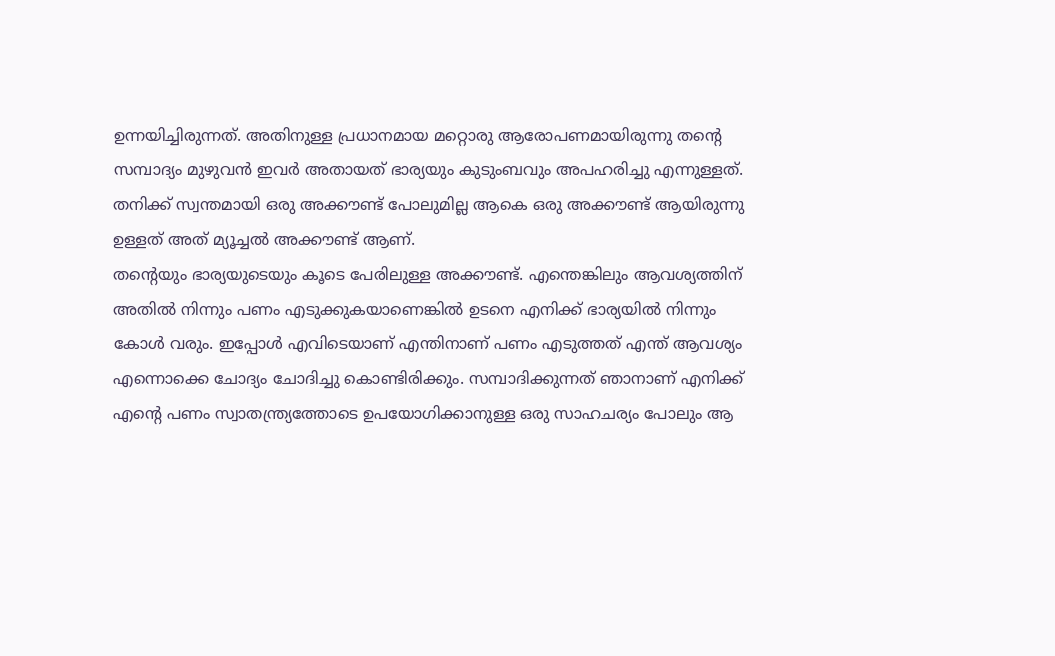ഉന്നയിച്ചിരുന്നത്. അതിനുള്ള പ്രധാനമായ മറ്റൊരു ആരോപണമായിരുന്നു തന്റെ സമ്പാദ്യം മുഴുവൻ ഇവർ അതായത് ഭാര്യയും കുടുംബവും അപഹരിച്ചു എന്നുള്ളത്. തനിക്ക് സ്വന്തമായി ഒരു അക്കൗണ്ട് പോലുമില്ല ആകെ ഒരു അക്കൗണ്ട് ആയിരുന്നു ഉള്ളത് അത് മ്യൂച്ചൽ അക്കൗണ്ട് ആണ്.
തന്റെയും ഭാര്യയുടെയും കൂടെ പേരിലുള്ള അക്കൗണ്ട്. എന്തെങ്കിലും ആവശ്യത്തിന് അതിൽ നിന്നും പണം എടുക്കുകയാണെങ്കിൽ ഉടനെ എനിക്ക് ഭാര്യയിൽ നിന്നും കോൾ വരും. ഇപ്പോൾ എവിടെയാണ് എന്തിനാണ് പണം എടുത്തത് എന്ത് ആവശ്യം എന്നൊക്കെ ചോദ്യം ചോദിച്ചു കൊണ്ടിരിക്കും. സമ്പാദിക്കുന്നത് ഞാനാണ് എനിക്ക് എന്റെ പണം സ്വാതന്ത്ര്യത്തോടെ ഉപയോഗിക്കാനുള്ള ഒരു സാഹചര്യം പോലും ആ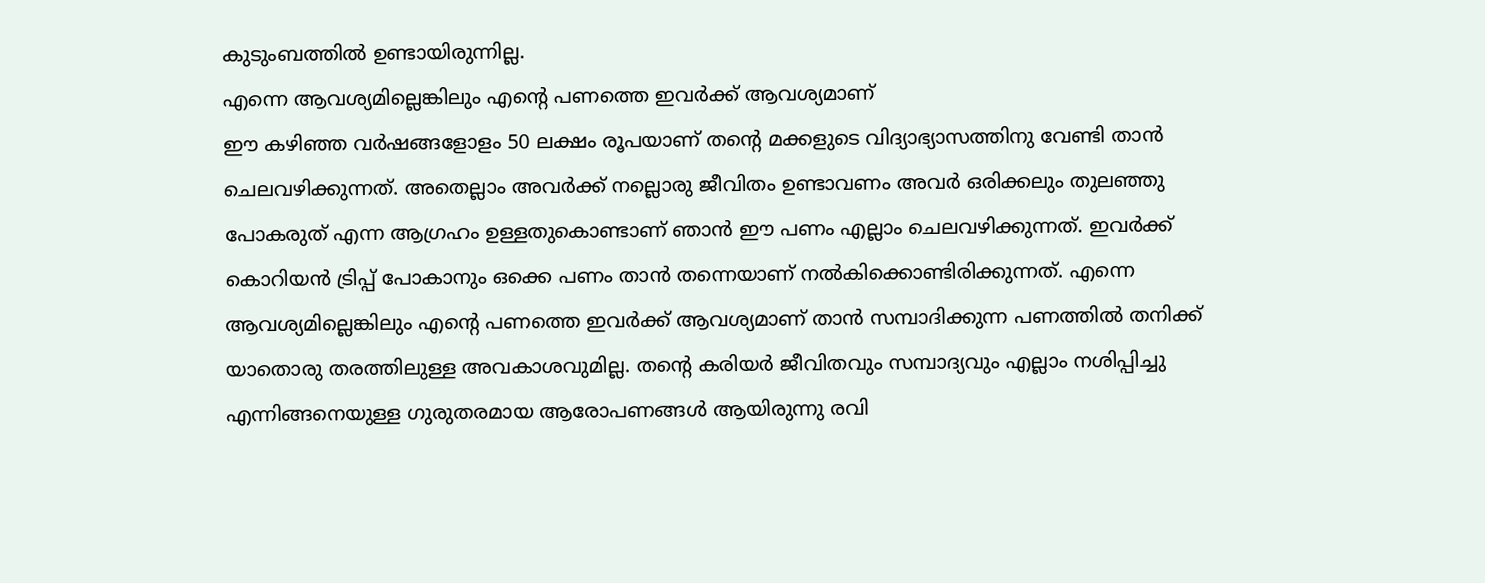കുടുംബത്തിൽ ഉണ്ടായിരുന്നില്ല.
എന്നെ ആവശ്യമില്ലെങ്കിലും എന്റെ പണത്തെ ഇവർക്ക് ആവശ്യമാണ്
ഈ കഴിഞ്ഞ വർഷങ്ങളോളം 50 ലക്ഷം രൂപയാണ് തന്റെ മക്കളുടെ വിദ്യാഭ്യാസത്തിനു വേണ്ടി താൻ ചെലവഴിക്കുന്നത്. അതെല്ലാം അവർക്ക് നല്ലൊരു ജീവിതം ഉണ്ടാവണം അവർ ഒരിക്കലും തുലഞ്ഞു പോകരുത് എന്ന ആഗ്രഹം ഉള്ളതുകൊണ്ടാണ് ഞാൻ ഈ പണം എല്ലാം ചെലവഴിക്കുന്നത്. ഇവർക്ക് കൊറിയൻ ട്രിപ്പ് പോകാനും ഒക്കെ പണം താൻ തന്നെയാണ് നൽകിക്കൊണ്ടിരിക്കുന്നത്. എന്നെ ആവശ്യമില്ലെങ്കിലും എന്റെ പണത്തെ ഇവർക്ക് ആവശ്യമാണ് താൻ സമ്പാദിക്കുന്ന പണത്തിൽ തനിക്ക് യാതൊരു തരത്തിലുള്ള അവകാശവുമില്ല. തന്റെ കരിയർ ജീവിതവും സമ്പാദ്യവും എല്ലാം നശിപ്പിച്ചു എന്നിങ്ങനെയുള്ള ഗുരുതരമായ ആരോപണങ്ങൾ ആയിരുന്നു രവി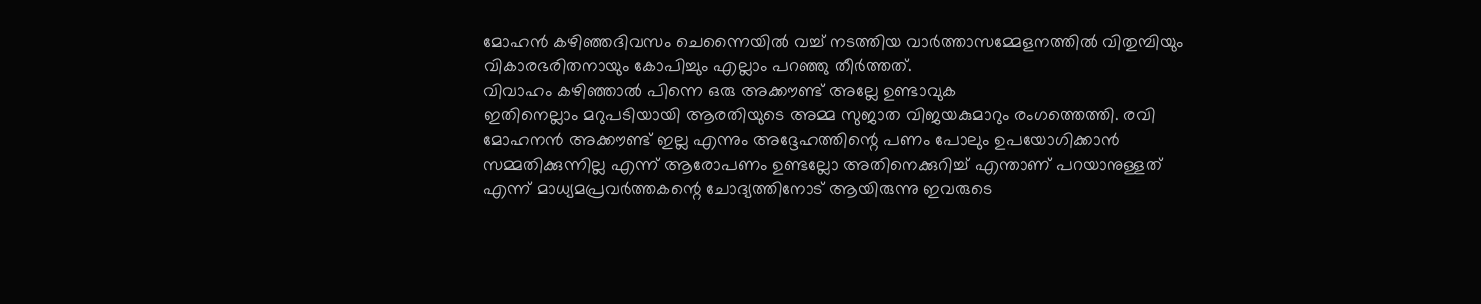മോഹൻ കഴിഞ്ഞദിവസം ചെന്നൈയിൽ വച്ച് നടത്തിയ വാർത്താസമ്മേളനത്തിൽ വിതുമ്പിയും വികാരഭരിതനായും കോപിച്ചും എല്ലാം പറഞ്ഞു തീർത്തത്.
വിവാഹം കഴിഞ്ഞാൽ പിന്നെ ഒരു അക്കൗണ്ട് അല്ലേ ഉണ്ടാവുക
ഇതിനെല്ലാം മറുപടിയായി ആരതിയുടെ അമ്മ സുജാത വിജയകുമാറും രംഗത്തെത്തി. രവി മോഹനൻ അക്കൗണ്ട് ഇല്ല എന്നും അദ്ദേഹത്തിന്റെ പണം പോലും ഉപയോഗിക്കാൻ സമ്മതിക്കുന്നില്ല എന്ന് ആരോപണം ഉണ്ടല്ലോ അതിനെക്കുറിച്ച് എന്താണ് പറയാനുള്ളത് എന്ന് മാധ്യമപ്രവർത്തകന്റെ ചോദ്യത്തിനോട് ആയിരുന്നു ഇവരുടെ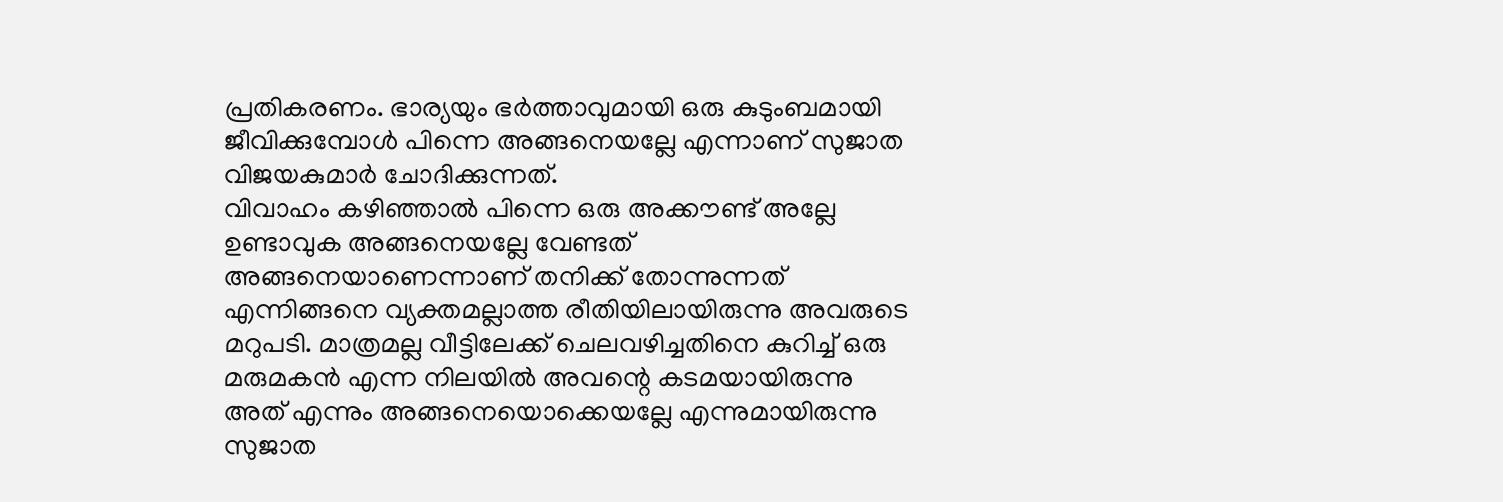പ്രതികരണം. ഭാര്യയും ഭർത്താവുമായി ഒരു കുടുംബമായി ജീവിക്കുമ്പോൾ പിന്നെ അങ്ങനെയല്ലേ എന്നാണ് സുജാത വിജയകുമാർ ചോദിക്കുന്നത്.
വിവാഹം കഴിഞ്ഞാൽ പിന്നെ ഒരു അക്കൗണ്ട് അല്ലേ ഉണ്ടാവുക അങ്ങനെയല്ലേ വേണ്ടത് അങ്ങനെയാണെന്നാണ് തനിക്ക് തോന്നുന്നത് എന്നിങ്ങനെ വ്യക്തമല്ലാത്ത രീതിയിലായിരുന്നു അവരുടെ മറുപടി. മാത്രമല്ല വീട്ടിലേക്ക് ചെലവഴിച്ചതിനെ കുറിച്ച് ഒരു മരുമകൻ എന്ന നിലയിൽ അവന്റെ കടമയായിരുന്നു അത് എന്നും അങ്ങനെയൊക്കെയല്ലേ എന്നുമായിരുന്നു സുജാത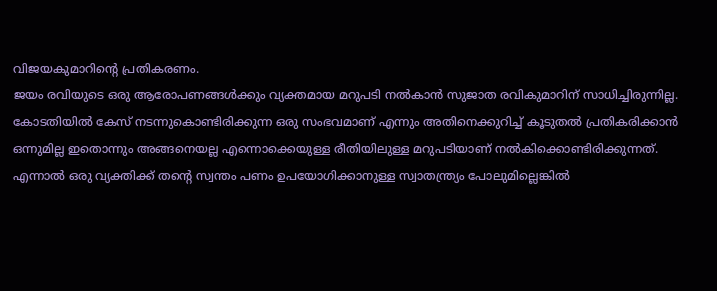വിജയകുമാറിന്റെ പ്രതികരണം.
ജയം രവിയുടെ ഒരു ആരോപണങ്ങൾക്കും വ്യക്തമായ മറുപടി നൽകാൻ സുജാത രവികുമാറിന് സാധിച്ചിരുന്നില്ല. കോടതിയിൽ കേസ് നടന്നുകൊണ്ടിരിക്കുന്ന ഒരു സംഭവമാണ് എന്നും അതിനെക്കുറിച്ച് കൂടുതൽ പ്രതികരിക്കാൻ ഒന്നുമില്ല ഇതൊന്നും അങ്ങനെയല്ല എന്നൊക്കെയുള്ള രീതിയിലുള്ള മറുപടിയാണ് നൽകിക്കൊണ്ടിരിക്കുന്നത്. എന്നാൽ ഒരു വ്യക്തിക്ക് തന്റെ സ്വന്തം പണം ഉപയോഗിക്കാനുള്ള സ്വാതന്ത്ര്യം പോലുമില്ലെങ്കിൽ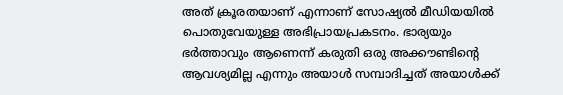അത് ക്രൂരതയാണ് എന്നാണ് സോഷ്യൽ മീഡിയയിൽ പൊതുവേയുള്ള അഭിപ്രായപ്രകടനം. ഭാര്യയും ഭർത്താവും ആണെന്ന് കരുതി ഒരു അക്കൗണ്ടിന്റെ ആവശ്യമില്ല എന്നും അയാൾ സമ്പാദിച്ചത് അയാൾക്ക്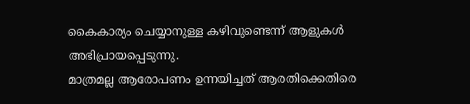കൈകാര്യം ചെയ്യാനുള്ള കഴിവുണ്ടെന്ന് ആളുകൾ അഭിപ്രായപ്പെടുന്നു.
മാത്രമല്ല ആരോപണം ഉന്നയിച്ചത് ആരതിക്കെതിരെ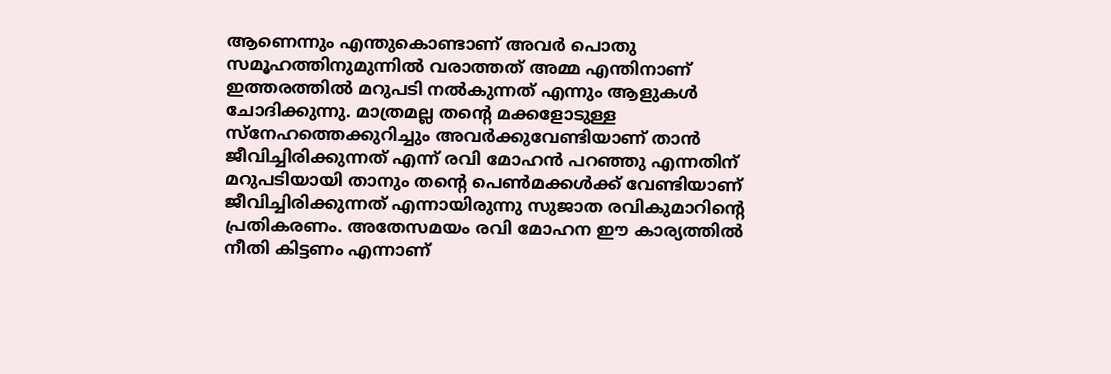ആണെന്നും എന്തുകൊണ്ടാണ് അവർ പൊതു സമൂഹത്തിനുമുന്നിൽ വരാത്തത് അമ്മ എന്തിനാണ് ഇത്തരത്തിൽ മറുപടി നൽകുന്നത് എന്നും ആളുകൾ ചോദിക്കുന്നു. മാത്രമല്ല തന്റെ മക്കളോടുള്ള സ്നേഹത്തെക്കുറിച്ചും അവർക്കുവേണ്ടിയാണ് താൻ ജീവിച്ചിരിക്കുന്നത് എന്ന് രവി മോഹൻ പറഞ്ഞു എന്നതിന് മറുപടിയായി താനും തന്റെ പെൺമക്കൾക്ക് വേണ്ടിയാണ് ജീവിച്ചിരിക്കുന്നത് എന്നായിരുന്നു സുജാത രവികുമാറിന്റെ പ്രതികരണം. അതേസമയം രവി മോഹന ഈ കാര്യത്തിൽ നീതി കിട്ടണം എന്നാണ്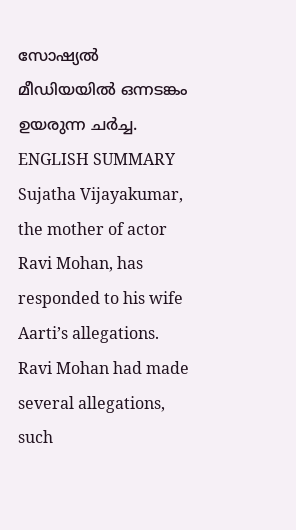സോഷ്യൽ മീഡിയയിൽ ഒന്നടങ്കം ഉയരുന്ന ചർച്ച.
ENGLISH SUMMARY
Sujatha Vijayakumar, the mother of actor Ravi Mohan, has responded to his wife Aarti’s allegations. Ravi Mohan had made several allegations, such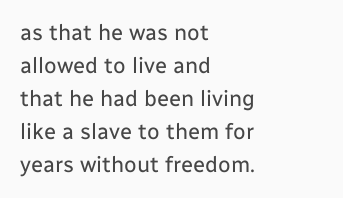as that he was not allowed to live and that he had been living like a slave to them for years without freedom.